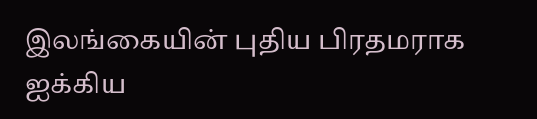இலங்கையின் புதிய பிரதமராக ஐக்கிய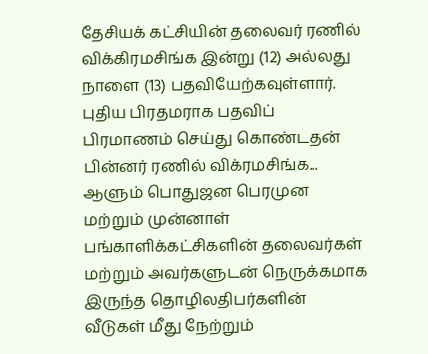தேசியக் கட்சியின் தலைவர் ரணில் விக்கிரமசிங்க இன்று (12) அல்லது நாளை (13) பதவியேற்கவுள்ளார்.
புதிய பிரதமராக பதவிப் பிரமாணம் செய்து கொண்டதன் பின்னர் ரணில் விக்ரமசிங்க...
ஆளும் பொதுஜன பெரமுன மற்றும் முன்னாள் பங்காளிக்கட்சிகளின் தலைவர்கள் மற்றும் அவர்களுடன் நெருக்கமாக இருந்த தொழிலதிபர்களின் வீடுகள் மீது நேற்றும்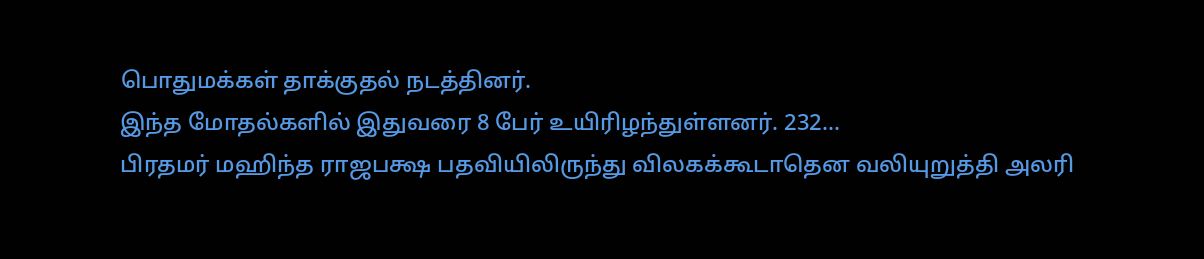பொதுமக்கள் தாக்குதல் நடத்தினர்.
இந்த மோதல்களில் இதுவரை 8 பேர் உயிரிழந்துள்ளனர். 232...
பிரதமர் மஹிந்த ராஜபக்ஷ பதவியிலிருந்து விலகக்கூடாதென வலியுறுத்தி அலரி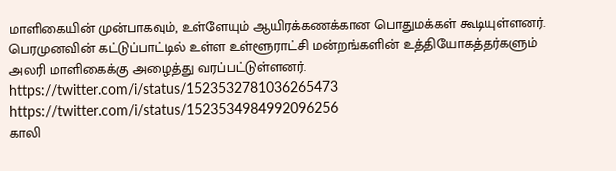மாளிகையின் முன்பாகவும், உள்ளேயும் ஆயிரக்கணக்கான பொதுமக்கள் கூடியுள்ளனர்.
பெரமுனவின் கட்டுப்பாட்டில் உள்ள உள்ளூராட்சி மன்றங்களின் உத்தியோகத்தர்களும் அலரி மாளிகைக்கு அழைத்து வரப்பட்டுள்ளனர்.
https://twitter.com/i/status/1523532781036265473
https://twitter.com/i/status/1523534984992096256
காலி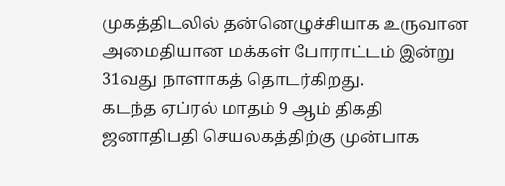முகத்திடலில் தன்னெழுச்சியாக உருவான அமைதியான மக்கள் போராட்டம் இன்று 31வது நாளாகத் தொடர்கிறது.
கடந்த ஏப்ரல் மாதம் 9 ஆம் திகதி ஜனாதிபதி செயலகத்திற்கு முன்பாக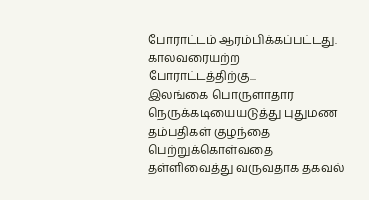போராட்டம் ஆரம்பிக்கப்பட்டது.
காலவரையற்ற போராட்டத்திற்கு...
இலங்கை பொருளாதார நெருக்கடியையடுத்து புதுமண தம்பதிகள் குழந்தை பெற்றுக்கொள்வதை தள்ளிவைத்து வருவதாக தகவல்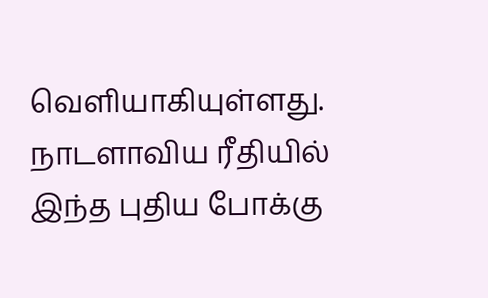வெளியாகியுள்ளது.
நாடளாவிய ரீதியில் இந்த புதிய போக்கு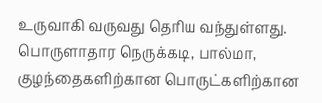உருவாகி வருவது தெரிய வந்துள்ளது.
பொருளாதார நெருக்கடி, பால்மா, குழந்தைகளிற்கான பொருட்களிற்கான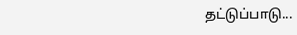தட்டுப்பாடு...